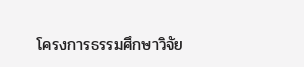โครงการธรรมศึกษาวิจัย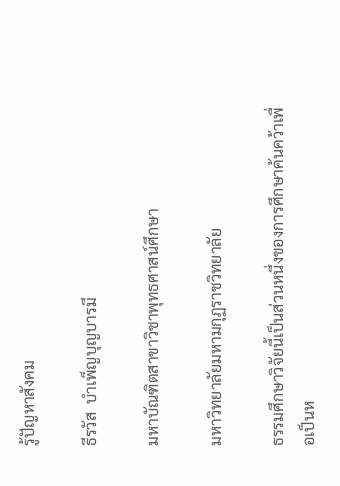รู้ปัญหาสังคม

ธีรวัส  บำเพ็ญบุญบารมี

มหาบัณฑิตสาขาวิชาพุทธศาสน์ศึกษา

มหาวิทยาลัยมหามกุฏราชวิทยาลัย

ธรรมศึกษาวิจัยนี้เป็นส่วนหนึ่งของการศึกษาค้นคว้าเพื่อเป็นห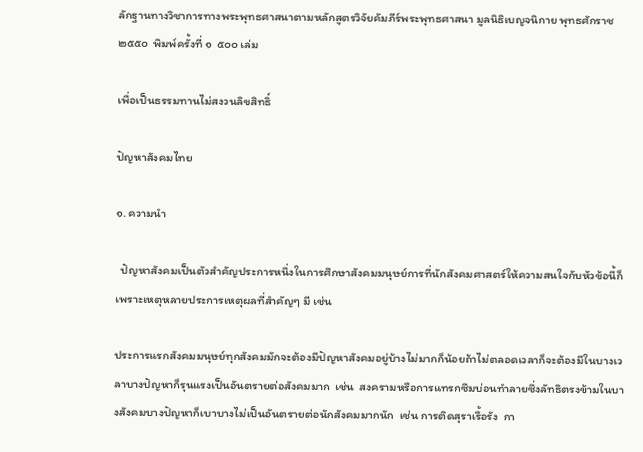ลักฐานทางวิชาการทางพระพุทธศาสนาตามหลักสูตรวิจัยคัมภีร์พระพุทธศาสนา มูลนิธิเบญจนิกาย พุทธศักราช  ๒๕๕๐  พิมพ์ครั้งที่ ๑  ๕๐๐ เล่ม

เพื่อเป็นธรรมทานไม่สงวนลิขสิทธิ์

ปัญหาสังคมไทย

๑. ความนำ

  ปัญหาสังคมเป็นตัวสำคัญประการหนึ่งในการศึกษาสังคมมนุษย์การที่นักสังคมศาสตร์ให้ความสนใจกับหัวข้อนี้ก็เพราะเหตุหลายประการเหตุผลที่สำคัญๆ มี เช่น

ประการแรกสังคมมนุษย์ทุกสังคมมักจะต้องมีปัญหาสังคมอยู่บ้างไม่มากก็น้อยถ้าไม่ตลอดเวลาก็จะต้องมีในบางเวลาบางปัญหาก็รุนแรงเป็นอันตรายต่อสังคมมาก  เช่น  สงครามหรือการแทรกซึมบ่อนทำลายซึ่งลัทธิตรงข้ามในบางสังคมบางปัญหาก็เบาบางไม่เป็นอันตรายต่อนักสังคมมากนัก  เช่น การติดสุราเรื้อรัง  กา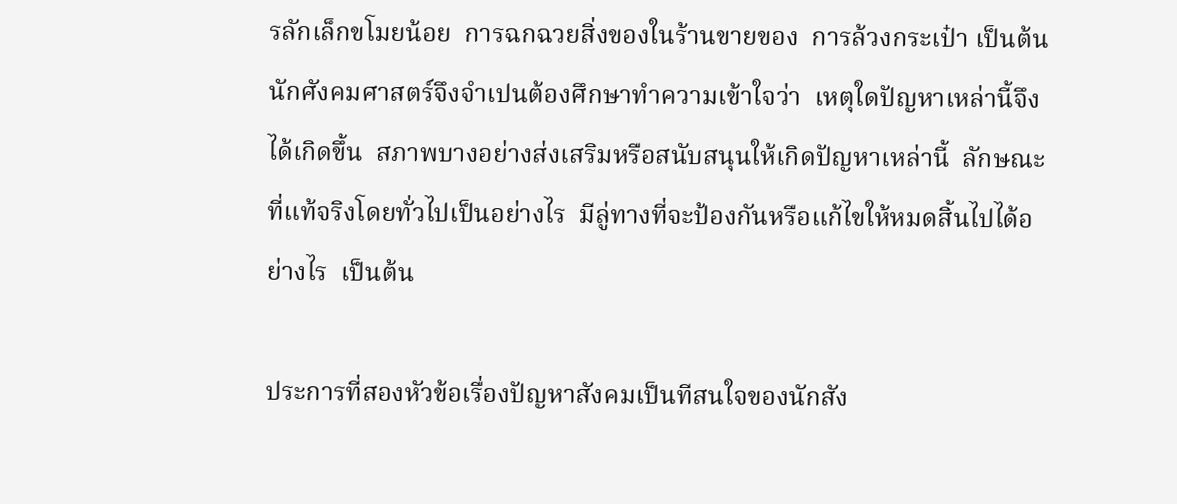รลักเล็กขโมยน้อย  การฉกฉวยสิ่งของในร้านขายของ  การล้วงกระเป๋า เป็นต้น นักศังคมศาสตร์จึงจำเปนต้องศึกษาทำความเข้าใจว่า  เหตุใดปัญหาเหล่านี้จึงได้เกิดขึ้น  สภาพบางอย่างส่งเสริมหรือสนับสนุนให้เกิดปัญหาเหล่านี้  ลักษณะที่แท้จริงโดยทั่วไปเป็นอย่างไร  มีลู่ทางที่จะป้องกันหรือแก้ไขให้หมดสิ้นไปได้อย่างไร  เป็นต้น

ประการที่สองหัวข้อเรื่องปัญหาสังคมเป็นทีสนใจของนักสัง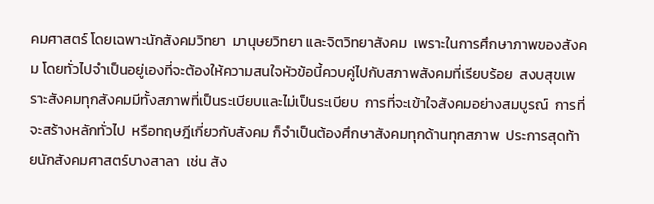คมศาสตร์ โดยเฉพาะนักสังคมวิทยา  มานุษยวิทยา และจิตวิทยาสังคม  เพราะในการศึกษาภาพของสังคม โดยทั่วไปจำเป็นอยู่เองที่จะต้องให้ความสนใจหัวข้อนี้ควบคู่ไปกับสภาพสังคมที่เรียบร้อย  สงบสุขเพราะสังคมทุกสังคมมีทั้งสภาพที่เป็นระเบียบและไม่เป็นระเบียบ  การที่จะเข้าใจสังคมอย่างสมบูรณ์  การที่จะสร้างหลักทั่วไป  หรือทฤษฎีเกี่ยวกับสังคม ก็จำเป็นต้องศึกษาสังคมทุกด้านทุกสภาพ  ประการสุดท้ายนักสังคมศาสตร์บางสาลา  เช่น สัง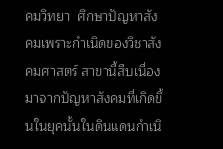คมวิทยา  ศึกษาปัญหาสังคมเพราะกำเนิดของวิชาสังคมศาสตร์ สาขานี้สืบเนื่องมาจากปัญหาสังคมที่เกิดขึ้นในยุคนั้นในดินแดนกำเนิ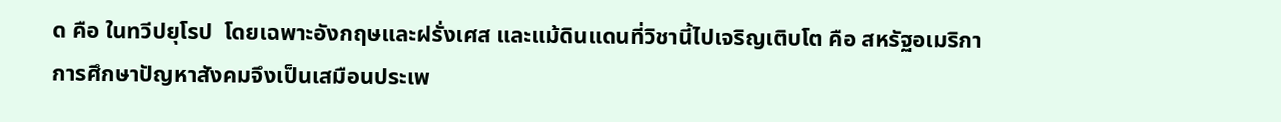ด คือ ในทวีปยุโรป  โดยเฉพาะอังกฤษและฝรั่งเศส และแม้ดินแดนที่วิชานี้ไปเจริญเติบโต คือ สหรัฐอเมริกา  การศึกษาปัญหาสังคมจึงเป็นเสมือนประเพ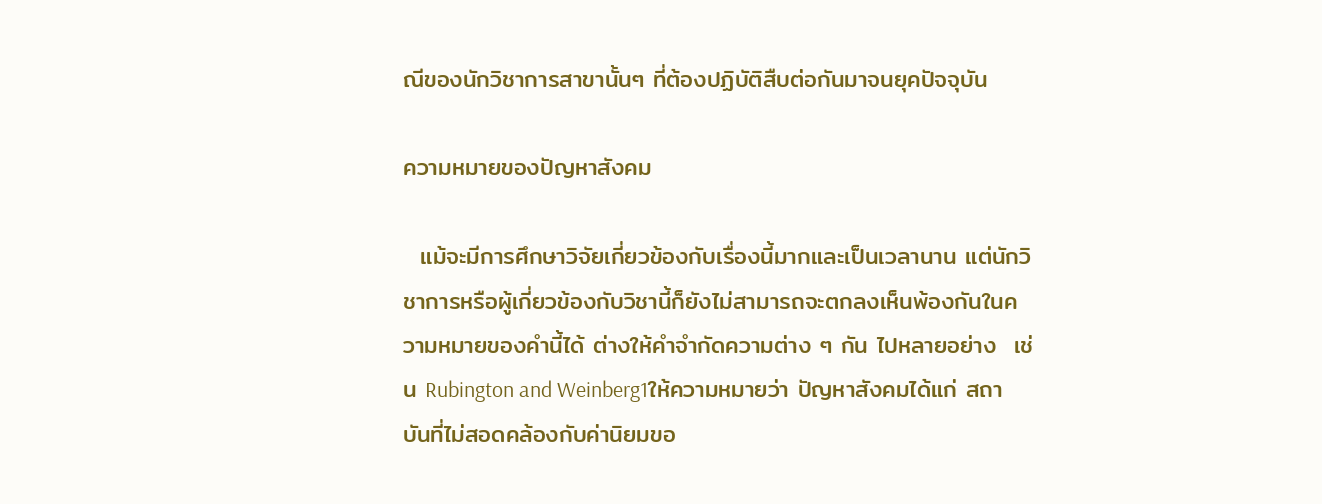ณีของนักวิชาการสาขานั้นๆ ที่ต้องปฏิบัติสืบต่อกันมาจนยุคปัจจุบัน

ความหมายของปัญหาสังคม

  แม้จะมีการศึกษาวิจัยเกี่ยวข้องกับเรื่องนี้มากและเป็นเวลานาน แต่นักวิชาการหรือผู้เกี่ยวข้องกับวิชานี้ก็ยังไม่สามารถจะตกลงเห็นพ้องกันในความหมายของคำนี้ได้ ต่างให้คำจำกัดความต่าง ๆ กัน ไปหลายอย่าง  เช่น Rubington and Weinberg1ให้ความหมายว่า ปัญหาสังคมได้แก่ สถาบันที่ไม่สอดคล้องกับค่านิยมขอ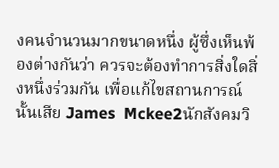งคนจำนวนมากขนาดหนึ่ง ผู้ซึ่งเห็นพ้องต่างกันว่า ควรจะต้องทำการสิ่งใดสิ่งหนึ่งร่วมกัน เพื่อแก้ไขสถานการณ์นั้นเสีย James  Mckee2นักสังคมวิ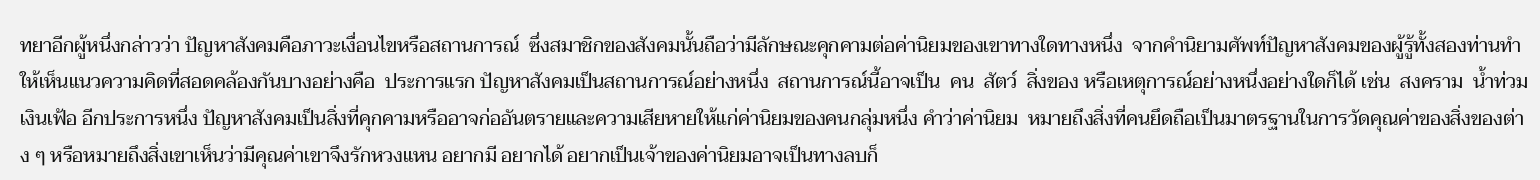ทยาอีกผู้หนึ่งกล่าวว่า ปัญหาสังคมคือภาวะเงื่อนไขหรือสถานการณ์  ซึ่งสมาชิกของสังคมนั้นถือว่ามีลักษณะคุกคามต่อค่านิยมของเขาทางใดทางหนึ่ง  จากคำนิยามศัพท์ปัญหาสังคมของผู้รู้ทั้งสองท่านทำให้เห็นแนวความคิดที่สอดคล้องกันบางอย่างคือ  ประการแรก ปัญหาสังคมเป็นสถานการณ์อย่างหนึ่ง  สถานการณ์นี้อาจเป็น  คน  สัตว์  สิ่งของ หรือเหตุการณ์อย่างหนึ่งอย่างใดก็ได้ เช่น  สงคราม  น้ำท่วม  เงินเฟ้อ อีกประการหนึ่ง ปัญหาสังคมเป็นสิ่งที่คุกคามหรืออาจก่ออันตรายและความเสียหายให้แก่ค่านิยมของคนกลุ่มหนึ่ง คำว่าค่านิยม  หมายถึงสิ่งที่คนยึดถือเป็นมาตรฐานในการวัดคุณค่าของสิ่งของต่าง ๆ หรือหมายถึงสิ่งเขาเห็นว่ามีคุณค่าเขาจึงรักหวงแหน อยากมี อยากได้ อยากเป็นเจ้าของค่านิยมอาจเป็นทางลบก็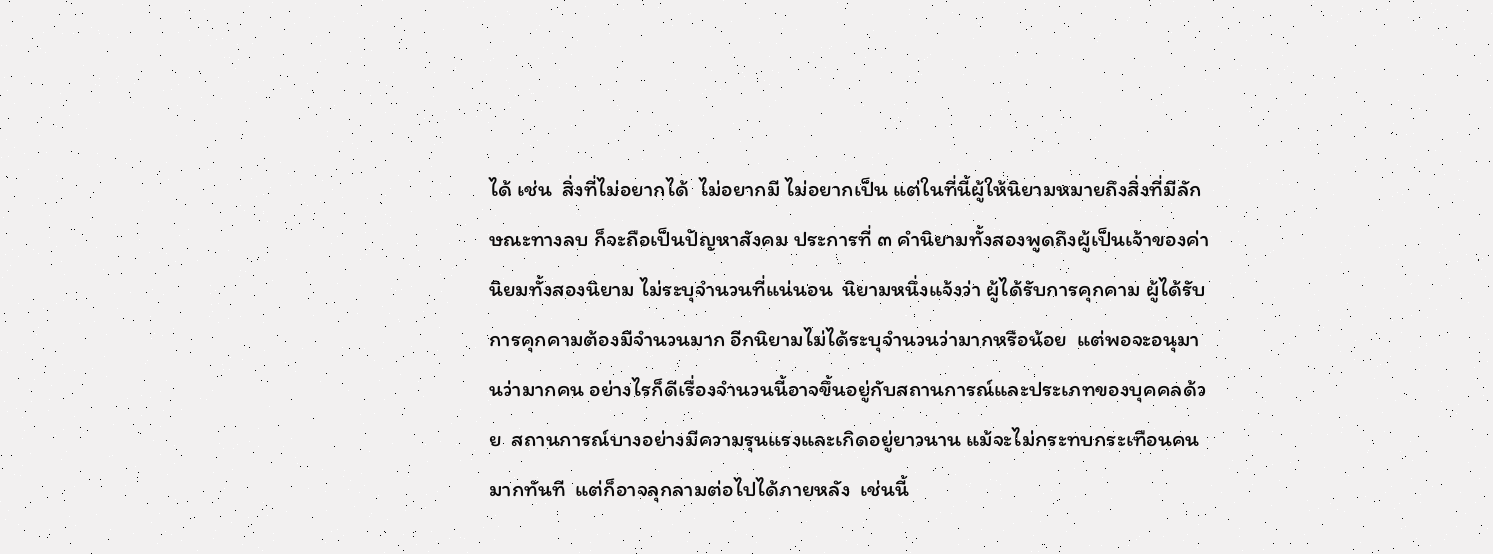ได้ เช่น  สิ่งที่ไม่อยากได้  ไม่อยากมี ไม่อยากเป็น แต่ในที่นี้ผู้ให้นิยามหมายถึงสิ่งที่มีลักษณะทางลบ ก็จะถือเป็นปัญหาสังคม ประการที่ ๓ คำนิยามทั้งสองพูดถึงผู้เป็นเจ้าของค่านิยมทั้งสองนิยาม ไม่ระบุจำนวนที่แน่นอน  นิยามหนึ่งแจ้งว่า ผู้ได้รับการคุกคาม ผู้ได้รับการคุกคามต้องมีจำนวนมาก อีกนิยามไม่ได้ระบุจำนวนว่ามากหรือน้อย  แต่พอจะอนุมานว่ามากคน อย่างไรก็ดีเรื่องจำนวนนี้อาจขึ้นอยู่กับสถานการณ์และประเภทของบุคคลด้วย  สถานการณ์บางอย่างมีความรุนแรงและเกิดอยู่ยาวนาน แม้จะไม่กระทบกระเทือนคนมากทันที  แต่ก็อาจลุกลามต่อไปได้ภายหลัง  เช่นนี้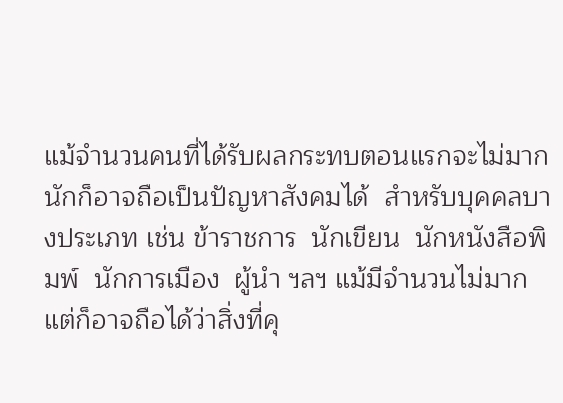แม้จำนวนคนที่ได้รับผลกระทบตอนแรกจะไม่มากนักก็อาจถือเป็นปัญหาสังคมได้  สำหรับบุคคลบางประเภท เช่น ข้าราชการ  นักเขียน  นักหนังสือพิมพ์  นักการเมือง  ผู้นำ ฯลฯ แม้มีจำนวนไม่มาก  แต่ก็อาจถือได้ว่าสิ่งที่คุ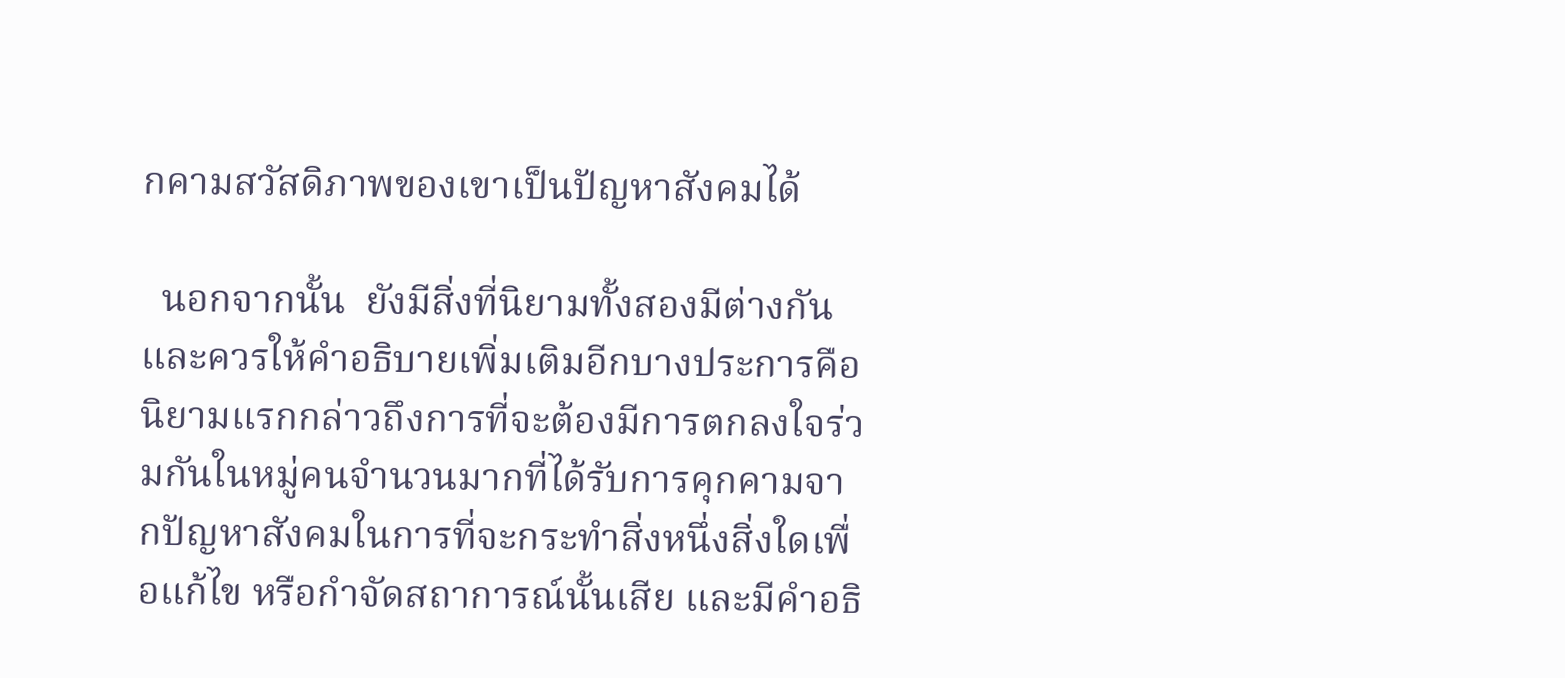กคามสวัสดิภาพของเขาเป็นปัญหาสังคมได้

  นอกจากนั้น  ยังมีสิ่งที่นิยามทั้งสองมีต่างกันและควรให้คำอธิบายเพิ่มเติมอีกบางประการคือ นิยามแรกกล่าวถึงการที่จะต้องมีการตกลงใจร่วมกันในหมู่คนจำนวนมากที่ได้รับการคุกคามจากปัญหาสังคมในการที่จะกระทำสิ่งหนึ่งสิ่งใดเพื่อแก้ไข หรือกำจัดสถาการณ์นั้นเสีย และมีคำอธิ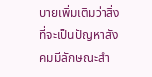บายเพิ่มเติมว่าสิ่งที่จะเป็นปัญหาสังคมมีลักษณะสำ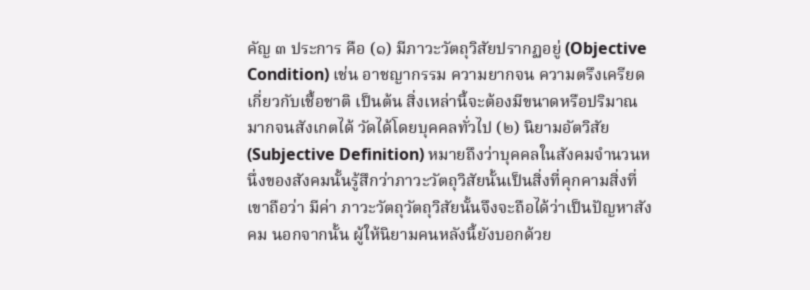คัญ ๓ ประการ คือ (๑) มีภาวะวัตถุวิสัยปรากฏอยู่ (Objective Condition) เช่น อาชญากรรม ความยากจน ความตรึงเครียด เกี่ยวกับเชื้อชาติ เป็นต้น สิ่งเหล่านี้จะต้องมีขนาดหรือปริมาณมากจนสังเกตได้ วัดได้โดยบุคคลทั่วไป (๒) นิยามอัตวิสัย (Subjective Definition) หมายถึงว่าบุคคลในสังคมจำนวนหนึ่งของสังคมนั้นรู้สึกว่าภาวะวัตถุวิสัยนั้นเป็นสิ่งที่คุกคามสิ่งที่เขาถือว่า มีค่า ภาวะวัตถุวัตถุวิสัยนั้นจึงจะถือได้ว่าเป็นปัญหาสังคม นอกจากนั้น ผู้ให้นิยามคนหลังนี้ยังบอกด้วย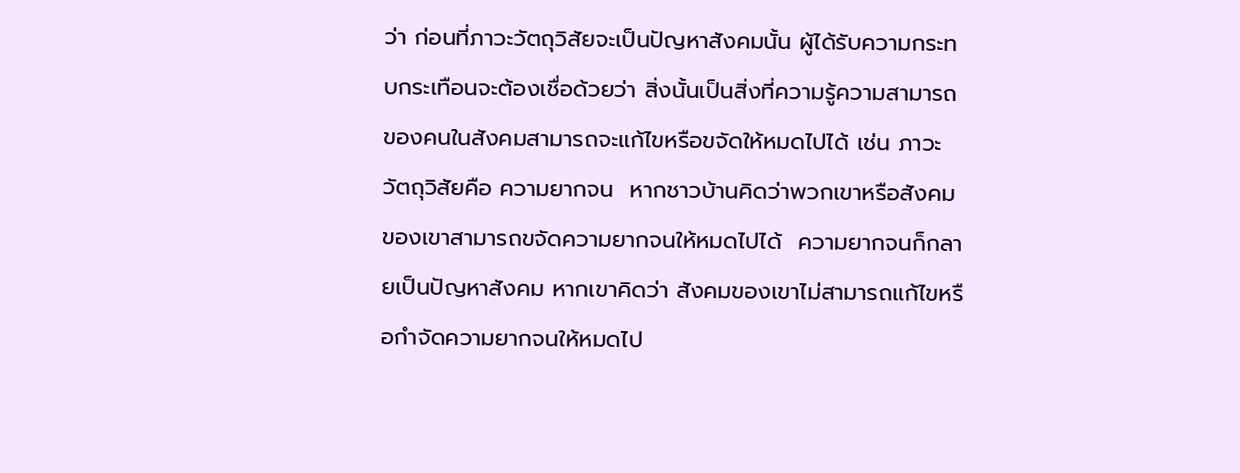ว่า ก่อนที่ภาวะวัตถุวิสัยจะเป็นปัญหาสังคมนั้น ผู้ได้รับความกระทบกระเทือนจะต้องเชื่อด้วยว่า สิ่งนั้นเป็นสิ่งที่ความรู้ความสามารถของคนในสังคมสามารถจะแก้ไขหรือขจัดให้หมดไปได้ เช่น ภาวะวัตถุวิสัยคือ ความยากจน  หากชาวบ้านคิดว่าพวกเขาหรือสังคมของเขาสามารถขจัดความยากจนให้หมดไปได้  ความยากจนก็กลายเป็นปัญหาสังคม หากเขาคิดว่า สังคมของเขาไม่สามารถแก้ไขหรือกำจัดความยากจนให้หมดไป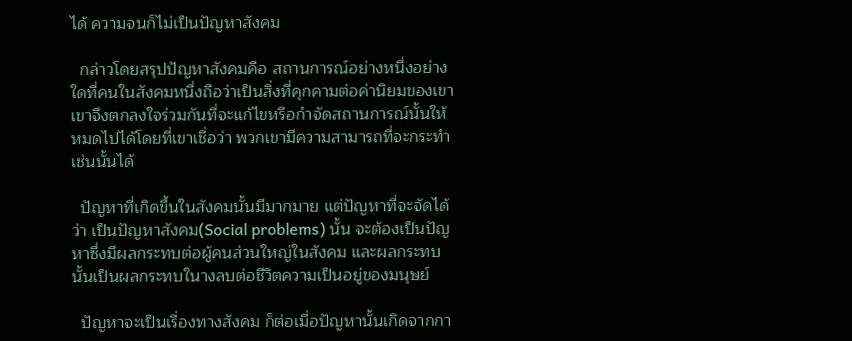ได้ ความจนก็ไม่เป็นปัญหาสังคม

  กล่าวโดยสรุปปัญหาสังคมคือ สถานการณ์อย่างหนึ่งอย่างใดที่คนในสังคมหนึ่งถือว่าเป็นสิ่งที่คุกคามต่อค่านิยมของเขา  เขาจึงตกลงใจร่วมกันที่จะแก้ไขหรือกำจัดสถานการณ์นั้นให้หมดไปได้โดยที่เขาเชื่อว่า พวกเขามีความสามารถที่จะกระทำเช่นนั้นได้

  ปัญหาที่เกิดขึ้นในสังคมนั้นมีมากมาย แต่ปัญหาที่จะจัดได้ว่า เป็นปัญหาสังคม(Social problems) นั้น จะต้องเป็นปัญหาซึ่งมีผลกระทบต่อผู้คนส่วนใหญ่ในสังคม และผลกระทบนั้นเป็นผลกระทบในางลบต่อชีวิตความเป็นอยู่ของมนุษย์

  ปัญหาจะเป็นเรื่องทางสังคม ก็ต่อเมื่อปัญหานั้นเกิดจากกา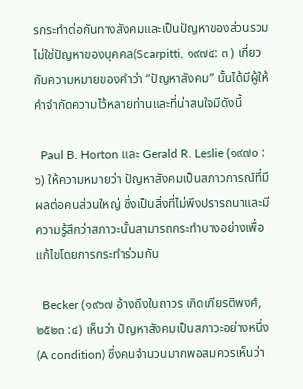รกระทำต่อกันทางสังคมและเป็นปัญหาของส่วนรวมไม่ใช่ปัญหาของบุคคล(Scarpitti, ๑๙๗๔: ๓ ) เกี่ยวกับความหมายของคำว่า “ปัญหาสังคม” นั้นได้มีผู้ให้คำจำกัดความไว้หลายท่านและที่น่าสนใจมีดังนี้

  Paul B. Horton และ Gerald R. Leslie (๑๙๗๐ : ๖) ให้ความหมายว่า ปัญหาสังคมเป็นสภาวการณ์ที่มีผลต่อคนส่วนใหญ่ ซึ่งเป็นสิ่งที่ไม่พึงปรารถนาและมีความรู้สึกว่าสภาวะนั้นสามารถกระทำบางอย่างเพื่อแก้ไขโดยการกระทำร่วมกัน

  Becker (๑๙๖๗ อ้างถึงในถาวร เกิดเกียรติพงศ์, ๒๕๒๓ :๔) เห็นว่า ปัญหาสังคมเป็นสภาวะอย่างหนึ่ง(A condition) ซึ่งคนจำนวนมากพอสมควรเห็นว่า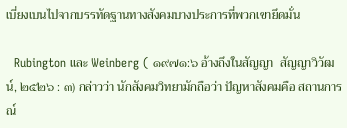เบี่ยงเบนไปจากบรรทัดฐานทางสังคมบางประการที่พวกเขายึดมั่น

  Rubington และ Weinberg ( ๑๙๗๑:๖ อ้างถึงในสัญญา  สัญญาวิวัฒน์, ๒๕๒๖ : ๓) กล่าวว่า นักสังคมวิทยามักถือว่า ปัญหาสังคมคือ สถานการณ์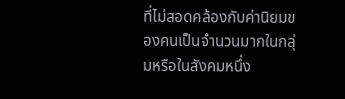ที่ไม่สอดคล้องกับค่านิยมของคนเป็นจำนวนมากในกลุ่มหรือในสังคมหนึ่ง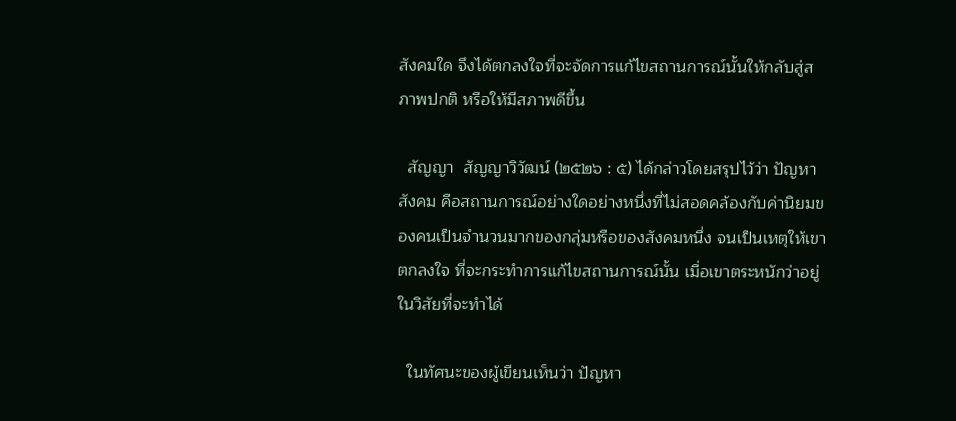สังคมใด จึงได้ตกลงใจที่จะจัดการแก้ไขสถานการณ์นั้นให้กลับสู่สภาพปกติ หรือให้มีสภาพดีขึ้น

  สัญญา  สัญญาวิวัฒน์ (๒๕๒๖ : ๕) ได้กล่าวโดยสรุปไว้ว่า ปัญหาสังคม คือสถานการณ์อย่างใดอย่างหนึ่งที่ไม่สอดคล้องกับค่านิยมของคนเป็นจำนวนมากของกลุ่มหรือของสังคมหนึ่ง จนเป็นเหตุให้เขาตกลงใจ ที่จะกระทำการแก้ไขสถานการณ์นั้น เมื่อเขาตระหนักว่าอยู่ในวิสัยที่จะทำได้

  ในทัศนะของผู้เขียนเห็นว่า ปัญหา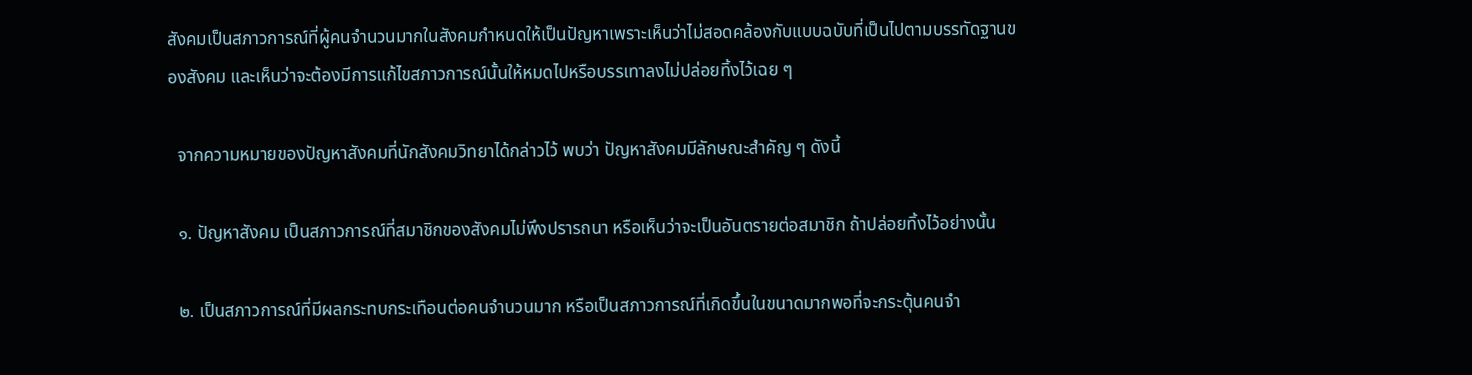สังคมเป็นสภาวการณ์ที่ผู้คนจำนวนมากในสังคมกำหนดให้เป็นปัญหาเพราะเห็นว่าไม่สอดคล้องกับแบบฉบับที่เป็นไปตามบรรทัดฐานของสังคม และเห็นว่าจะต้องมีการแก้ไขสภาวการณ์นั้นให้หมดไปหรือบรรเทาลงไม่ปล่อยทิ้งไว้เฉย ๆ

  จากความหมายของปัญหาสังคมที่นักสังคมวิทยาได้กล่าวไว้ พบว่า ปัญหาสังคมมีลักษณะสำคัญ ๆ ดังนี้

  ๑. ปัญหาสังคม เป็นสภาวการณ์ที่สมาชิกของสังคมไม่พึงปรารถนา หรือเห็นว่าจะเป็นอันตรายต่อสมาชิก ถ้าปล่อยทิ้งไว้อย่างนั้น

  ๒. เป็นสภาวการณ์ที่มีผลกระทบกระเทือนต่อคนจำนวนมาก หรือเป็นสภาวการณ์ที่เกิดขึ้นในขนาดมากพอที่จะกระตุ้นคนจำ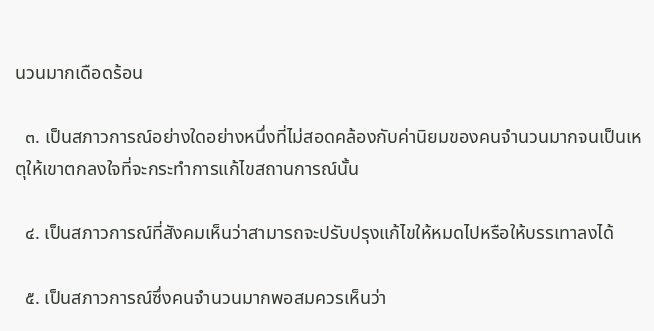นวนมากเดือดร้อน

  ๓. เป็นสภาวการณ์อย่างใดอย่างหนึ่งที่ไม่สอดคล้องกับค่านิยมของคนจำนวนมากจนเป็นเหตุให้เขาตกลงใจที่จะกระทำการแก้ไขสถานการณ์นั้น

  ๔. เป็นสภาวการณ์ที่สังคมเห็นว่าสามารถจะปรับปรุงแก้ไขให้หมดไปหรือให้บรรเทาลงได้

  ๕. เป็นสภาวการณ์ซึ่งคนจำนวนมากพอสมควรเห็นว่า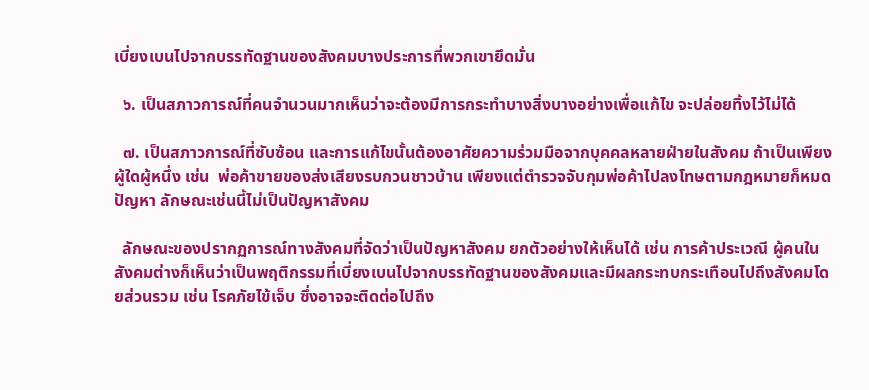เบี่ยงเบนไปจากบรรทัดฐานของสังคมบางประการที่พวกเขายึดมั่น

  ๖. เป็นสภาวการณ์ที่คนจำนวนมากเห็นว่าจะต้องมีการกระทำบางสิ่งบางอย่างเพื่อแก้ไข จะปล่อยทิ้งไว้ไม่ได้

  ๗. เป็นสภาวการณ์ที่ซับซ้อน และการแก้ไขนั้นต้องอาศัยความร่วมมือจากบุคคลหลายฝ่ายในสังคม ถ้าเป็นเพียงผู้ใดผู้หนึ่ง เช่น  พ่อค้าขายของส่งเสียงรบกวนชาวบ้าน เพียงแต่ตำรวจจับกุมพ่อค้าไปลงโทษตามกฎหมายก็หมดปัญหา ลักษณะเช่นนี้ไม่เป็นปัญหาสังคม

  ลักษณะของปรากฏการณ์ทางสังคมที่จัดว่าเป็นปัญหาสังคม ยกตัวอย่างให้เห็นได้ เช่น การค้าประเวณี ผู้คนในสังคมต่างก็เห็นว่าเป็นพฤติกรรมที่เบี่ยงเบนไปจากบรรทัดฐานของสังคมและมีผลกระทบกระเทือนไปถึงสังคมโดยส่วนรวม เช่น โรคภัยไข้เจ็บ ซึ่งอาจจะติดต่อไปถึง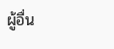ผู้อื่น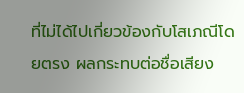ที่ไม่ได้ไปเกี่ยวข้องกับโสเภณีโดยตรง ผลกระทบต่อชื่อเสียง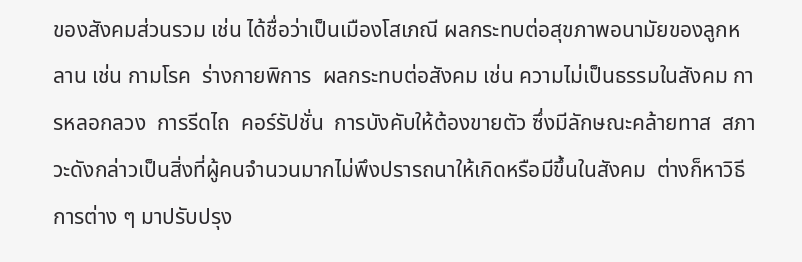ของสังคมส่วนรวม เช่น ได้ชื่อว่าเป็นเมืองโสเภณี ผลกระทบต่อสุขภาพอนามัยของลูกหลาน เช่น กามโรค  ร่างกายพิการ  ผลกระทบต่อสังคม เช่น ความไม่เป็นธรรมในสังคม การหลอกลวง  การรีดไถ  คอร์รัปชั่น  การบังคับให้ต้องขายตัว ซึ่งมีลักษณะคล้ายทาส  สภาวะดังกล่าวเป็นสิ่งที่ผู้คนจำนวนมากไม่พึงปรารถนาให้เกิดหรือมีขึ้นในสังคม  ต่างก็หาวิธีการต่าง ๆ มาปรับปรุง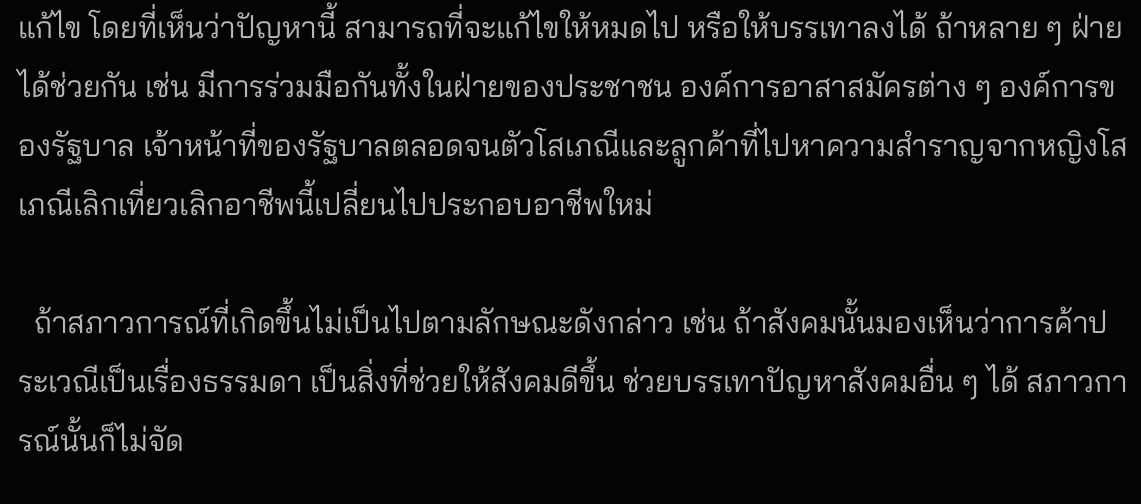แก้ไข โดยที่เห็นว่าปัญหานี้ สามารถที่จะแก้ไขให้หมดไป หรือให้บรรเทาลงได้ ถ้าหลาย ๆ ฝ่ายได้ช่วยกัน เช่น มีการร่วมมือกันทั้งในฝ่ายของประชาชน องค์การอาสาสมัครต่าง ๆ องค์การของรัฐบาล เจ้าหน้าที่ของรัฐบาลตลอดจนตัวโสเภณีและลูกค้าที่ไปหาความสำราญจากหญิงโสเภณีเลิกเที่ยวเลิกอาชีพนี้เปลี่ยนไปประกอบอาชีพใหม่

  ถ้าสภาวการณ์ที่เกิดขึ้นไม่เป็นไปตามลักษณะดังกล่าว เช่น ถ้าสังคมนั้นมองเห็นว่าการค้าประเวณีเป็นเรื่องธรรมดา เป็นสิ่งที่ช่วยให้สังคมดีขึ้น ช่วยบรรเทาปัญหาสังคมอื่น ๆ ได้ สภาวการณ์นั้นก็ไม่จัด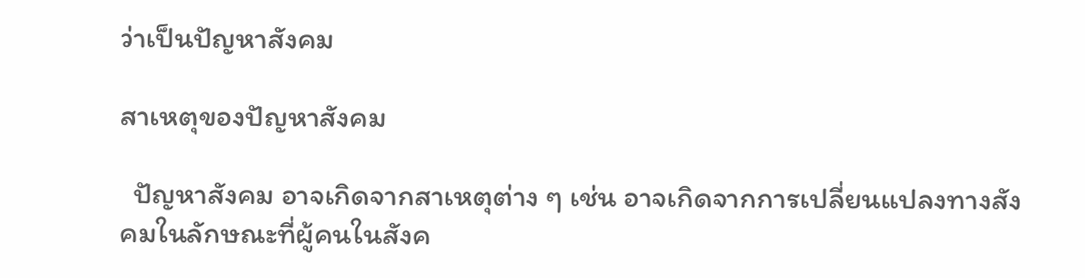ว่าเป็นปัญหาสังคม

สาเหตุของปัญหาสังคม

  ปัญหาสังคม อาจเกิดจากสาเหตุต่าง ๆ เช่น อาจเกิดจากการเปลี่ยนแปลงทางสังคมในลักษณะที่ผู้คนในสังค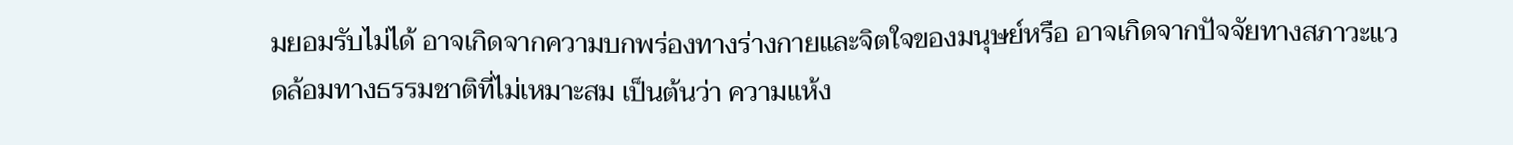มยอมรับไม่ได้ อาจเกิดจากความบกพร่องทางร่างกายและจิตใจของมนุษย์หรือ อาจเกิดจากปัจจัยทางสภาวะแวดล้อมทางธรรมชาติที่ไม่เหมาะสม เป็นต้นว่า ความแห้ง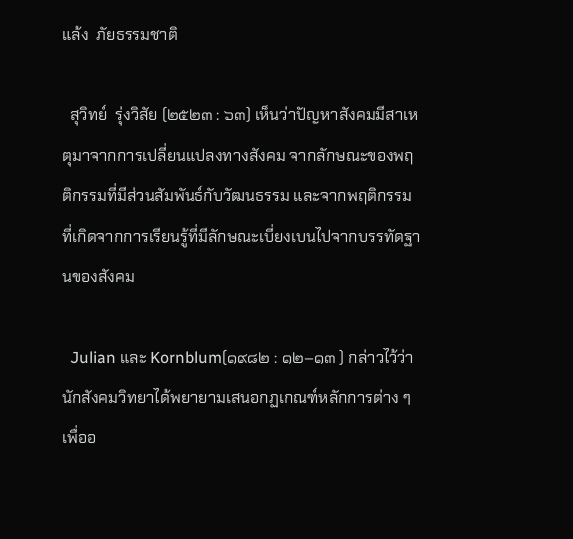แล้ง  ภัยธรรมชาติ

  สุวิทย์  รุ่งวิสัย (๒๕๒๓ : ๖๓) เห็นว่าปัญหาสังคมมีสาเหตุมาจากการเปลี่ยนแปลงทางสังคม จากลักษณะของพฤติกรรมที่มีส่วนสัมพันธ์กับวัฒนธรรม และจากพฤติกรรมที่เกิดจากการเรียนรู้ที่มีลักษณะเบี่ยงเบนไปจากบรรทัดฐานของสังคม

  Julian และ Kornblum(๑๙๘๒ : ๑๒–๑๓ ) กล่าวไว้ว่า นักสังคมวิทยาได้พยายามเสนอกฏเกณฑ์หลักการต่าง ๆ เพื่ออ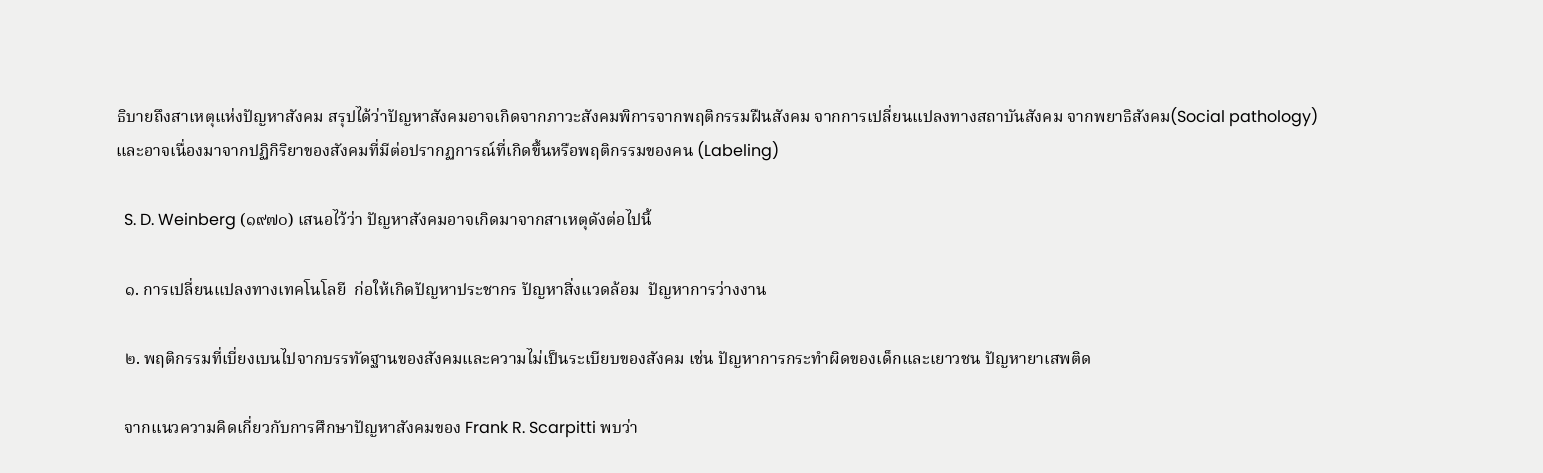ธิบายถึงสาเหตุแห่งปัญหาสังคม สรุปได้ว่าปัญหาสังคมอาจเกิดจากภาวะสังคมพิการจากพฤติกรรมฝืนสังคม จากการเปลี่ยนแปลงทางสถาบันสังคม จากพยาธิสังคม(Social pathology) และอาจเนื่องมาจากปฏิกิริยาของสังคมที่มีต่อปรากฏการณ์ที่เกิดขึ้นหรือพฤติกรรมของคน (Labeling)

  S. D. Weinberg (๑๙๗๐) เสนอไว้ว่า ปัญหาสังคมอาจเกิดมาจากสาเหตุดังต่อไปนี้

  ๑. การเปลี่ยนแปลงทางเทคโนโลยี  ก่อให้เกิดปัญหาประชากร ปัญหาสิ่งแวดล้อม  ปัญหาการว่างงาน

  ๒. พฤติกรรมที่เบี่ยงเบนไปจากบรรทัดฐานของสังคมและความไม่เป็นระเบียบของสังคม เช่น ปัญหาการกระทำผิดของเด็กและเยาวชน ปัญหายาเสพติด

  จากแนวความคิดเกี่ยวกับการศึกษาปัญหาสังคมของ Frank R. Scarpitti พบว่า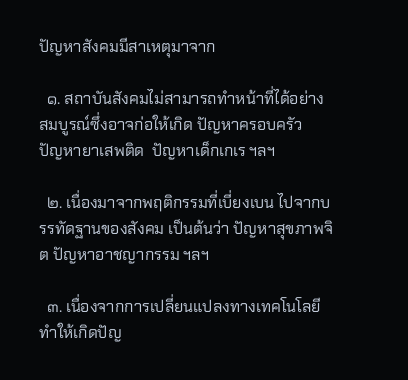ปัญหาสังคมมีสาเหตุมาจาก

  ๑. สถาบันสังคมไม่สามารถทำหน้าที่ได้อย่างสมบูรณ์ซึ่งอาจก่อให้เกิด ปัญหาครอบครัว  ปัญหายาเสพติด  ปัญหาเด็กเกเร ฯลฯ

  ๒. เนื่องมาจากพฤติกรรมที่เบี่ยงเบน ไปจากบรรทัดฐานของสังคม เป็นต้นว่า ปัญหาสุขภาพจิต ปัญหาอาชญากรรม ฯลฯ

  ๓. เนื่องจากการเปลี่ยนแปลงทางเทคโนโลยี ทำให้เกิดปัญ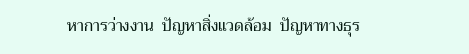หาการว่างงาน  ปัญหาสิ่งแวดล้อม  ปัญหาทางธุร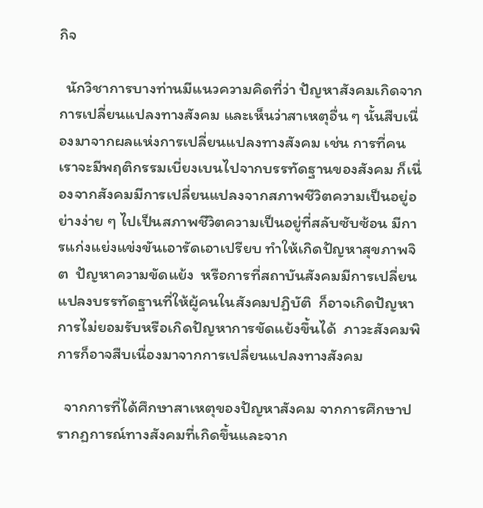กิจ

  นักวิชาการบางท่านมีแนวความคิดที่ว่า ปัญหาสังคมเกิดจากการเปลี่ยนแปลงทางสังคม และเห็นว่าสาเหตุอื่น ๆ นั้นสืบเนื่องมาจากผลแห่งการเปลี่ยนแปลงทางสังคม เช่น การที่คนเราจะมีพฤติกรรมเบี่ยงเบนไปจากบรรทัดฐานของสังคม ก็เนื่องจากสังคมมีการเปลี่ยนแปลงจากสภาพชีวิตความเป็นอยู่อย่างง่าย ๆ ไปเป็นสภาพชีวิตความเป็นอยู่ที่สลับซับซ้อน มีการแก่งแย่งแข่งขันเอารัดเอาเปรียบ ทำให้เกิดปัญหาสุขภาพจิต  ปัญหาความขัดแย้ง  หรือการที่สถาบันสังคมมีการเปลี่ยนแปลงบรรทัดฐานที่ให้ผู้คนในสังคมปฏิบัติ  ก็อาจเกิดปัญหาการไม่ยอมรับหรือเกิดปัญหาการขัดแย้งขึ้นได้  ภาวะสังคมพิการก็อาจสืบเนื่องมาจากการเปลี่ยนแปลงทางสังคม

  จากการที่ได้ศึกษาสาเหตุของปัญหาสังคม จากการศึกษาปรากฏการณ์ทางสังคมที่เกิดขึ้นและจาก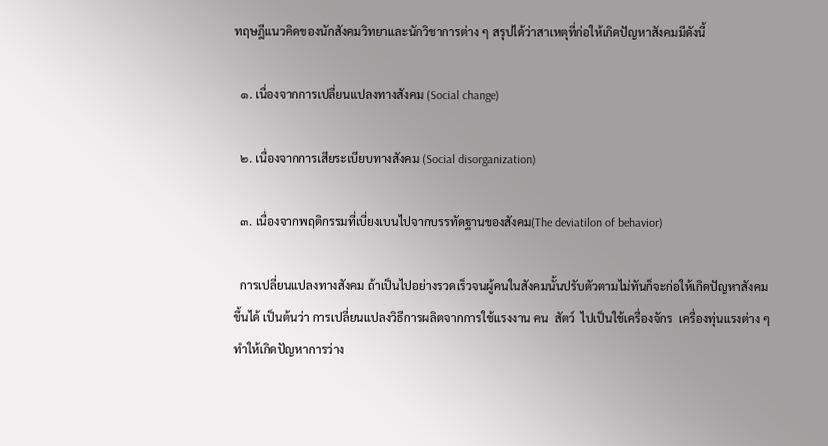ทฤษฎีแนวคิดของนักสังคมวิทยาและนักวิชาการต่าง ๆ สรุปได้ว่าสาเหตุที่ก่อให้เกิดปัญหาสังคมมีดังนี้

  ๑. เนื่องจากการเปลี่ยนแปลงทางสังคม (Social change)

  ๒. เนื่องจากการเสียระเบียบทางสังคม (Social disorganization)

  ๓. เนื่องจากพฤติกรรมที่เบี่ยงเบนไปจากบรรทัดฐานของสังคม(The deviatilon of behavior)

  การเปลี่ยนแปลงทางสังคม ถ้าเป็นไปอย่างรวดเร็วจนผู้คนในสังคมนั้นปรับตัวตามไม่ทันก็จะก่อให้เกิดปัญหาสังคมขึ้นได้ เป็นต้นว่า การเปลี่ยนแปลงวิธีการผลิตจากการใช้แรงงาน คน  สัตว์  ไปเป็นใช้เครื่องจักร  เครื่องทุ่นแรงต่าง ๆ ทำให้เกิดปัญหาการว่าง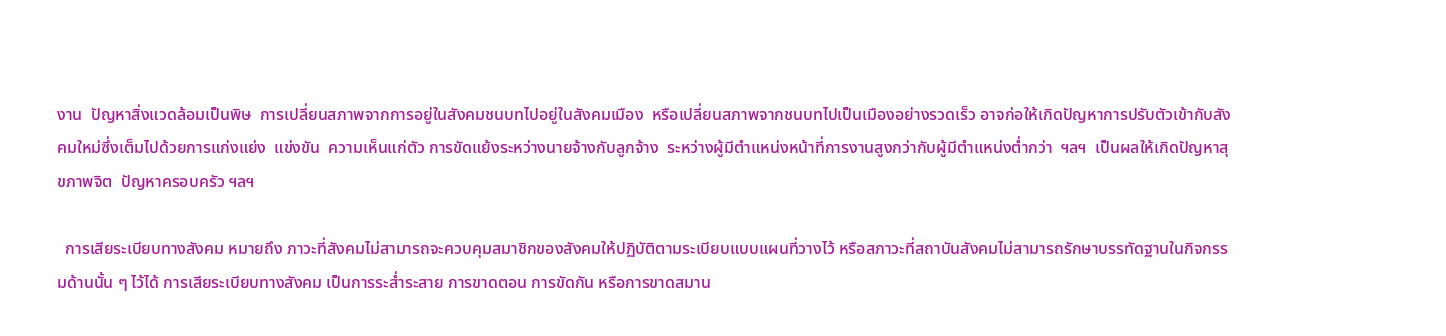งาน  ปัญหาสิ่งแวดล้อมเป็นพิษ  การเปลี่ยนสภาพจากการอยู่ในสังคมชนบทไปอยู่ในสังคมเมือง  หรือเปลี่ยนสภาพจากชนบทไปเป็นเมืองอย่างรวดเร็ว อาจก่อให้เกิดปัญหาการปรับตัวเข้ากับสังคมใหม่ซึ่งเต็มไปด้วยการแก่งแย่ง  แข่งขัน  ความเห็นแก่ตัว การขัดแย้งระหว่างนายจ้างกับลูกจ้าง  ระหว่างผู้มีตำแหน่งหน้าที่การงานสูงกว่ากับผู้มีตำแหน่งต่ำกว่า  ฯลฯ  เป็นผลให้เกิดปัญหาสุขภาพจิต  ปัญหาครอบครัว ฯลฯ

  การเสียระเบียบทางสังคม หมายถึง ภาวะที่สังคมไม่สามารถจะควบคุมสมาชิกของสังคมให้ปฏิบัติตามระเบียบแบบแผนที่วางไว้ หรือสภาวะที่สถาบันสังคมไม่สามารถรักษาบรรทัดฐานในกิจกรรมด้านนั้น ๆ ไว้ได้ การเสียระเบียบทางสังคม เป็นการระส่ำระสาย การขาดตอน การขัดกัน หรือการขาดสมาน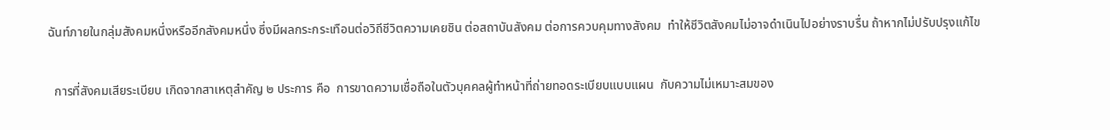ฉันท์ภายในกลุ่มสังคมหนึ่งหรืออีกสังคมหนึ่ง ซึ่งมีผลกระกระเทือนต่อวิถีชีวิตความเคยชิน ต่อสถาบันสังคม ต่อการควบคุมทางสังคม  ทำให้ชีวิตสังคมไม่อาจดำเนินไปอย่างราบรื่น ถ้าหากไม่ปรับปรุงแก้ไข

  การที่สังคมเสียระเบียบ เกิดจากสาเหตุสำคัญ ๒ ประการ คือ  การขาดความเชื่อถือในตัวบุคคลผู้ทำหน้าที่ถ่ายทอดระเบียบแบบแผน  กับความไม่เหมาะสมของ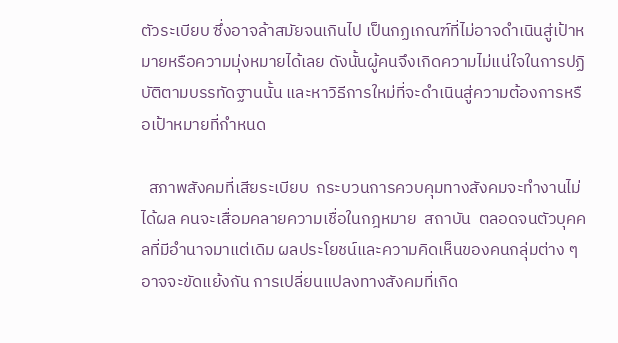ตัวระเบียบ ซึ่งอาจล้าสมัยจนเกินไป เป็นกฏเกณฑ์ที่ไม่อาจดำเนินสู่เป้าหมายหรือความมุ่งหมายได้เลย ดังนั้นผู้คนจึงเกิดความไม่แน่ใจในการปฏิบัติตามบรรทัดฐานนั้น และหาวิธีการใหม่ที่จะดำเนินสู่ความต้องการหรือเป้าหมายที่กำหนด

  สภาพสังคมที่เสียระเบียบ  กระบวนการควบคุมทางสังคมจะทำงานไม่ได้ผล คนจะเสื่อมคลายความเชื่อในกฎหมาย  สถาบัน  ตลอดจนตัวบุคคลที่มีอำนาจมาแต่เดิม ผลประโยชน์และความคิดเห็นของคนกลุ่มต่าง ๆ อาจจะขัดแย้งกัน การเปลี่ยนแปลงทางสังคมที่เกิด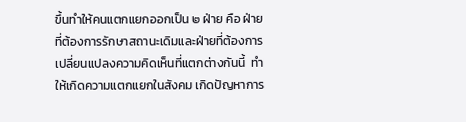ขึ้นทำให้คนแตกแยกออกเป็น ๒ ฝ่าย คือ ฝ่ายที่ต้องการรักษาสถานะเดิมและฝ่ายที่ต้องการเปลี่ยนแปลงความคิดเห็นที่แตกต่างกันนี้  ทำให้เกิดความแตกแยกในสังคม เกิดปัญหาการ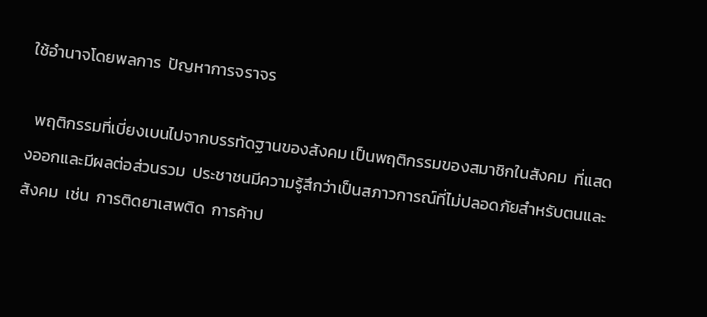ใช้อำนาจโดยพลการ  ปัญหาการจราจร

  พฤติกรรมที่เบี่ยงเบนไปจากบรรทัดฐานของสังคม เป็นพฤติกรรมของสมาชิกในสังคม  ที่แสดงออกและมีผลต่อส่วนรวม  ประชาชนมีความรู้สึกว่าเป็นสภาวการณ์ที่ไม่ปลอดภัยสำหรับตนและสังคม  เช่น  การติดยาเสพติด  การค้าป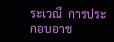ระเวณี  การประกอบอาช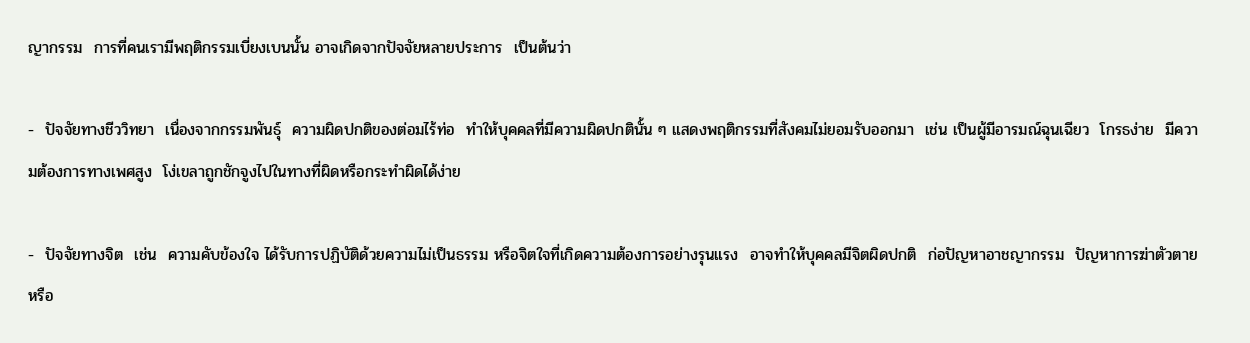ญากรรม  การที่คนเรามีพฤติกรรมเบี่ยงเบนนั้น อาจเกิดจากปัจจัยหลายประการ  เป็นต้นว่า

-  ปัจจัยทางชีววิทยา  เนื่องจากกรรมพันธุ์  ความผิดปกติของต่อมไร้ท่อ  ทำให้บุคคลที่มีความผิดปกตินั้น ๆ แสดงพฤติกรรมที่สังคมไม่ยอมรับออกมา  เช่น เป็นผู้มีอารมณ์ฉุนเฉียว  โกรธง่าย  มีความต้องการทางเพศสูง  โง่เขลาถูกชักจูงไปในทางที่ผิดหรือกระทำผิดได้ง่าย

-  ปัจจัยทางจิต  เช่น  ความคับข้องใจ ได้รับการปฏิบัติด้วยความไม่เป็นธรรม หรือจิตใจที่เกิดความต้องการอย่างรุนแรง  อาจทำให้บุคคลมีจิตผิดปกติ  ก่อปัญหาอาชญากรรม  ปัญหาการฆ่าตัวตาย หรือ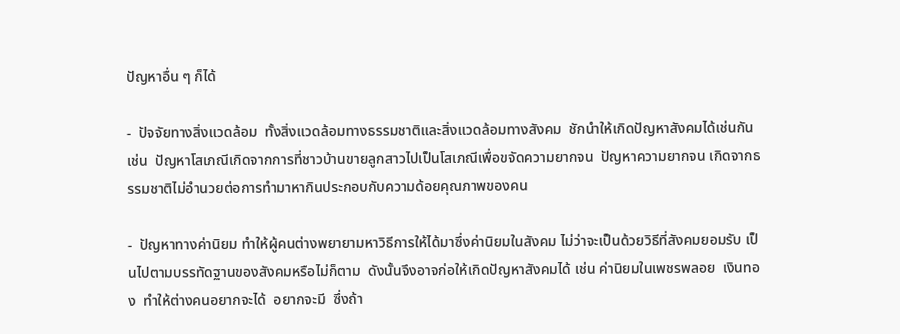ปัญหาอื่น ๆ ก็ได้

-  ปัจจัยทางสิ่งแวดล้อม  ทั้งสิ่งแวดล้อมทางธรรมชาติและสิ่งแวดล้อมทางสังคม  ชักนำให้เกิดปัญหาสังคมได้เช่นกัน เช่น  ปัญหาโสเภณีเกิดจากการที่ชาวบ้านขายลูกสาวไปเป็นโสเภณีเพื่อขจัดความยากจน  ปัญหาความยากจน เกิดจากธรรมชาติไม่อำนวยต่อการทำมาหากินประกอบกับความด้อยคุณภาพของคน

-  ปัญหาทางค่านิยม ทำให้ผู้คนต่างพยายามหาวิธีการให้ได้มาซึ่งค่านิยมในสังคม ไม่ว่าจะเป็นด้วยวิธีที่สังคมยอมรับ เป็นไปตามบรรทัดฐานของสังคมหรือไม่ก็ตาม  ดังนั้นจึงอาจก่อให้เกิดปัญหาสังคมได้ เช่น ค่านิยมในเพชรพลอย  เงินทอง  ทำให้ต่างคนอยากจะได้  อยากจะมี  ซึ่งถ้า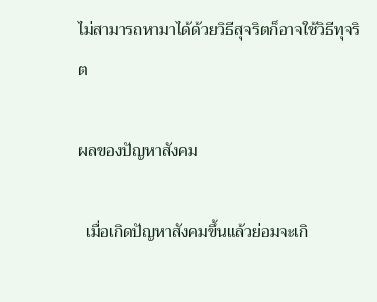ไม่สามารถหามาได้ด้วยวิธีสุจริตก็อาจใช้วิธีทุจริต

ผลของปัญหาสังคม

  เมื่อเกิดปัญหาสังคมขึ้นแล้วย่อมจะเกิ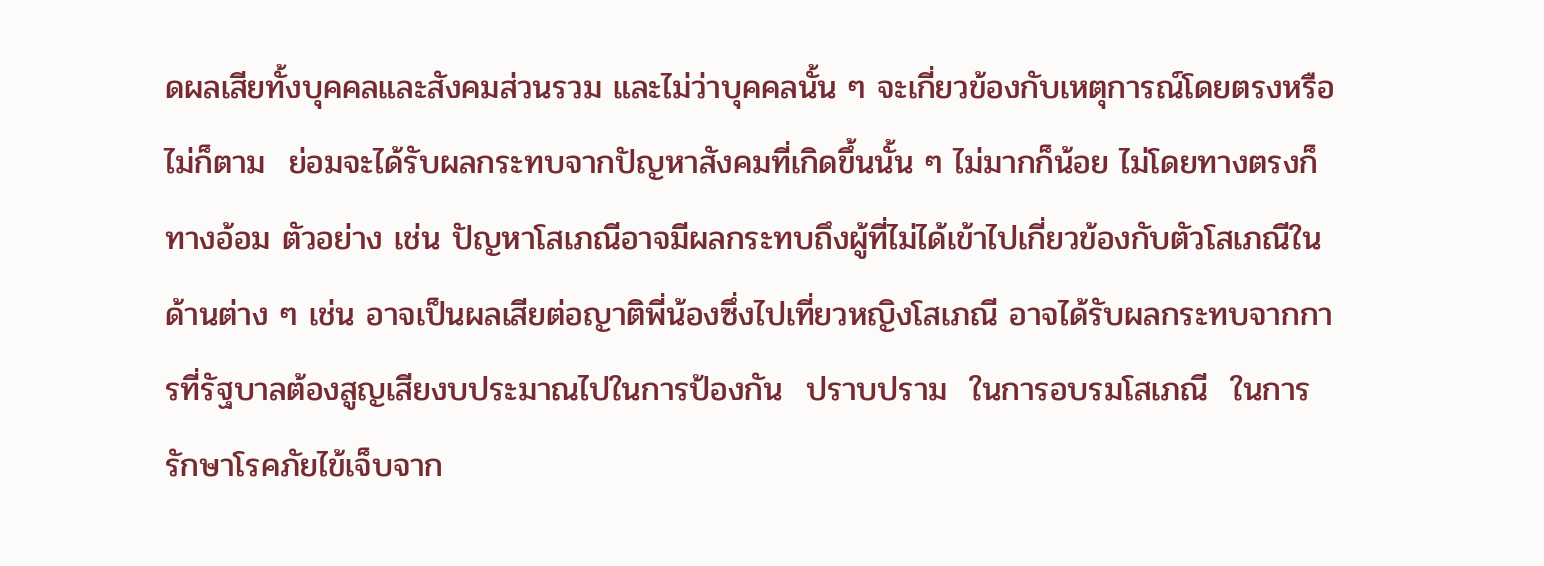ดผลเสียทั้งบุคคลและสังคมส่วนรวม และไม่ว่าบุคคลนั้น ๆ จะเกี่ยวข้องกับเหตุการณ์โดยตรงหรือไม่ก็ตาม  ย่อมจะได้รับผลกระทบจากปัญหาสังคมที่เกิดขึ้นนั้น ๆ ไม่มากก็น้อย ไม่โดยทางตรงก็ทางอ้อม ตัวอย่าง เช่น ปัญหาโสเภณีอาจมีผลกระทบถึงผู้ที่ไม่ได้เข้าไปเกี่ยวข้องกับตัวโสเภณีในด้านต่าง ๆ เช่น อาจเป็นผลเสียต่อญาติพี่น้องซึ่งไปเที่ยวหญิงโสเภณี อาจได้รับผลกระทบจากการที่รัฐบาลต้องสูญเสียงบประมาณไปในการป้องกัน  ปราบปราม  ในการอบรมโสเภณี  ในการรักษาโรคภัยไข้เจ็บจาก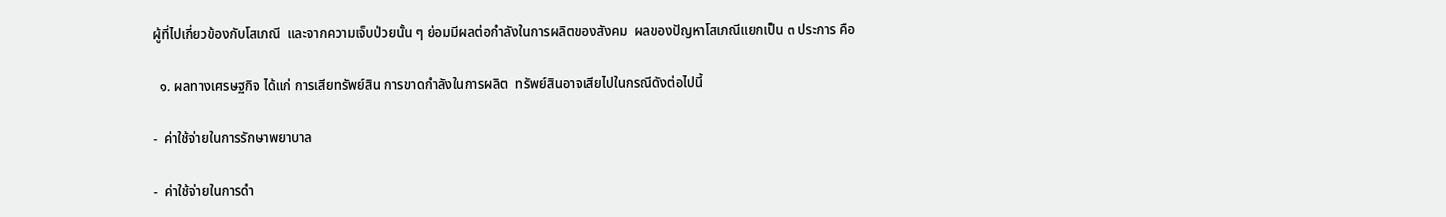ผู้ที่ไปเกี่ยวข้องกับโสเภณี  และจากความเจ็บป่วยนั้น ๆ ย่อมมีผลต่อกำลังในการผลิตของสังคม  ผลของปัญหาโสเภณีแยกเป็น ๓ ประการ คือ

  ๑. ผลทางเศรษฐกิจ ได้แก่ การเสียทรัพย์สิน การขาดกำลังในการผลิต  ทรัพย์สินอาจเสียไปในกรณีดังต่อไปนี้

-  ค่าใช้จ่ายในการรักษาพยาบาล

-  ค่าใช้จ่ายในการดำ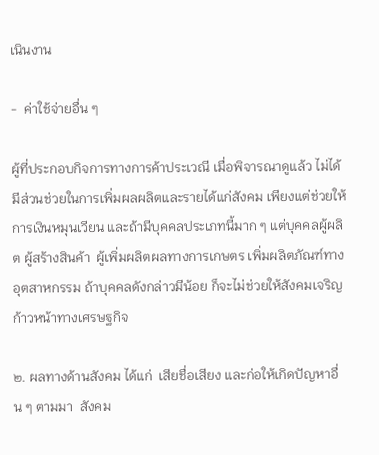เนินงาน

-  ค่าใช้จ่ายอื่น ๆ

ผู้ที่ประกอบกิจการทางการค้าประเวณี เมื่อพิจารณาดูแล้ว ไม่ได้มีส่วนช่วยในการเพิ่มผลผลิตและรายได้แก่สังคม เพียงแต่ช่วยให้การเงินหมุนเวียน และถ้ามีบุคคลประเภทนี้มาก ๆ แต่บุคคลผู้ผลิต ผู้สร้างสินค้า  ผู้เพิ่มผลิตผลทางการเกษตร เพิ่มผลิตภัณฑ์ทางอุตสาหกรรม ถ้าบุคคลดังกล่าวมีน้อย ก็จะไม่ช่วยให้สังคมเจริญก้าวหน้าทางเศรษฐกิจ

๒. ผลทางด้านสังคม ได้แก่  เสียชื่อเสียง และก่อให้เกิดปัญหาอื่น ๆ ตามมา  สังคม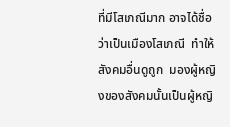ที่มีโสเภณีมาก อาจได้ชื่อว่าเป็นเมืองโสเภณี  ทำให้สังคมอื่นดูถูก  มองผู้หญิงของสังคมนั้นเป็นผู้หญิ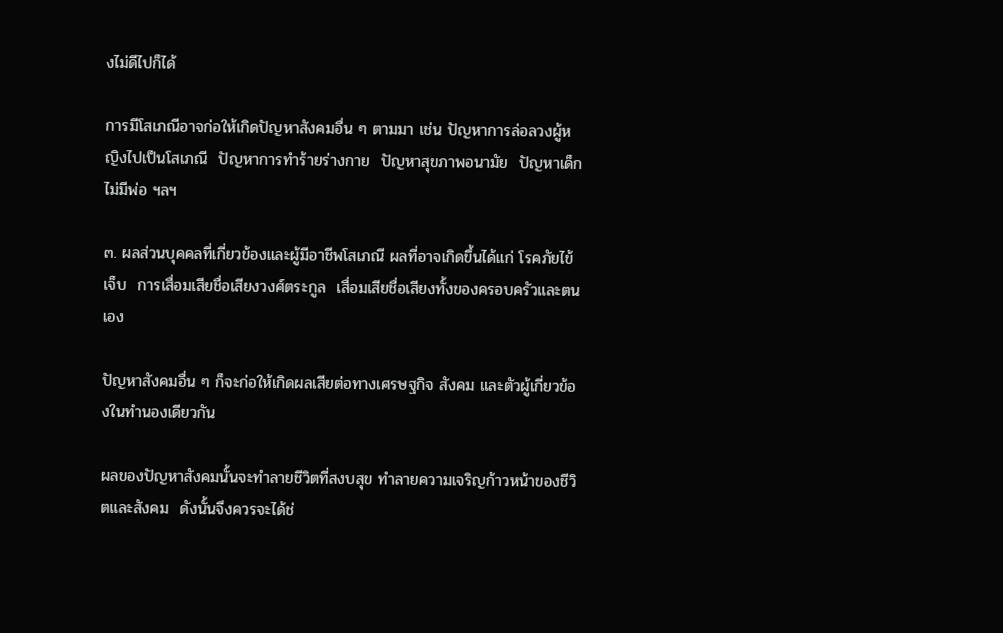งไม่ดีไปก็ได้

การมีโสเภณีอาจก่อให้เกิดปัญหาสังคมอื่น ๆ ตามมา เช่น ปัญหาการล่อลวงผู้หญิงไปเป็นโสเภณี  ปัญหาการทำร้ายร่างกาย  ปัญหาสุขภาพอนามัย  ปัญหาเด็กไม่มีพ่อ ฯลฯ

๓. ผลส่วนบุคคลที่เกี่ยวข้องและผู้มีอาชีพโสเภณี ผลที่อาจเกิดขึ้นได้แก่ โรคภัยไข้เจ็บ  การเสื่อมเสียชื่อเสียงวงศ์ตระกูล  เสื่อมเสียชื่อเสียงทั้งของครอบครัวและตนเอง

ปัญหาสังคมอื่น ๆ ก็จะก่อให้เกิดผลเสียต่อทางเศรษฐกิจ สังคม และตัวผู้เกี่ยวข้องในทำนองเดียวกัน

ผลของปัญหาสังคมนั้นจะทำลายชีวิตที่สงบสุข ทำลายความเจริญก้าวหน้าของชีวิตและสังคม  ดังนั้นจึงควรจะได้ช่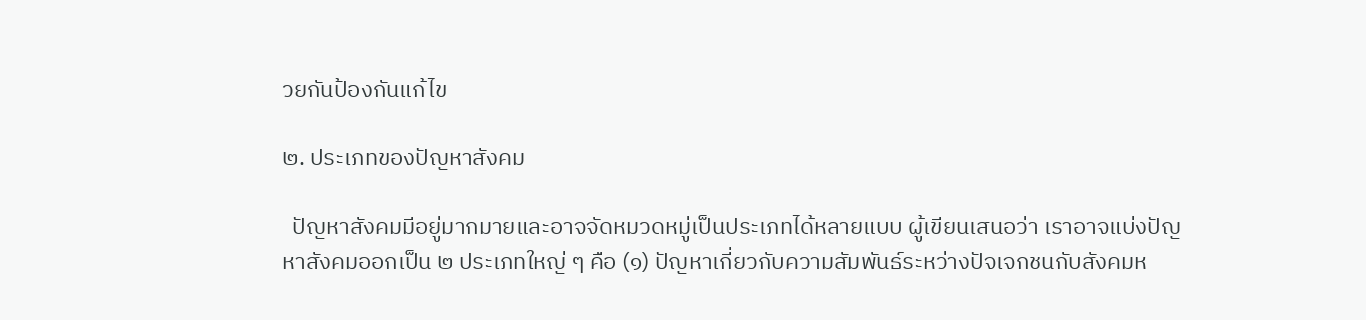วยกันป้องกันแก้ไข

๒. ประเภทของปัญหาสังคม

  ปัญหาสังคมมีอยู่มากมายและอาจจัดหมวดหมู่เป็นประเภทได้หลายแบบ ผู้เขียนเสนอว่า เราอาจแบ่งปัญหาสังคมออกเป็น ๒ ประเภทใหญ่ ๆ คือ (๑) ปัญหาเกี่ยวกับความสัมพันธ์ระหว่างปัจเจกชนกับสังคมห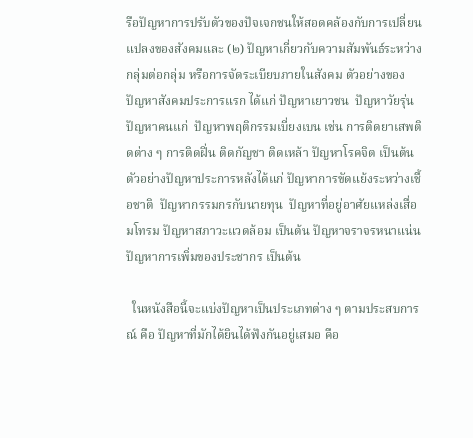รือปัญหาการปรับตัวของปัจเจกชนให้สอดคล้องกับการเปลี่ยนแปลงของสังคมและ (๒) ปัญหาเกี่ยวกับความสัมพันธ์ระหว่างกลุ่มต่อกลุ่ม หรือการจัดระเบียบภายในสังคม ตัวอย่างของปัญหาสังคมประการแรก ได้แก่ ปัญหาเยาวชน  ปัญหาวัยรุ่น  ปัญหาคนแก่  ปัญหาพฤติกรรมเบี่ยงเบน เช่น การติดยาเสพติดต่าง ๆ การติดฝิ่น ติดกัญชา ติดเหล้า ปัญหาโรคจิต เป็นต้น ตัวอย่างปัญหาประการหลังได้แก่ ปัญหาการขัดแย้งระหว่างเชื้อชาติ  ปัญหากรรมกรกับนายทุน  ปัญหาที่อยู่อาศัยแหล่งเสื่อมโทรม ปัญหาสภาวะแวดล้อม เป็นต้น ปัญหาจราจรหนาแน่น  ปัญหาการเพิ่มของประชากร เป็นต้น

  ในหนังสือนี้จะแบ่งปัญหาเป็นประเภทต่าง ๆ ตามประสบการณ์ คือ ปัญหาที่มักได้ยินได้ฟังกันอยู่เสมอ คือ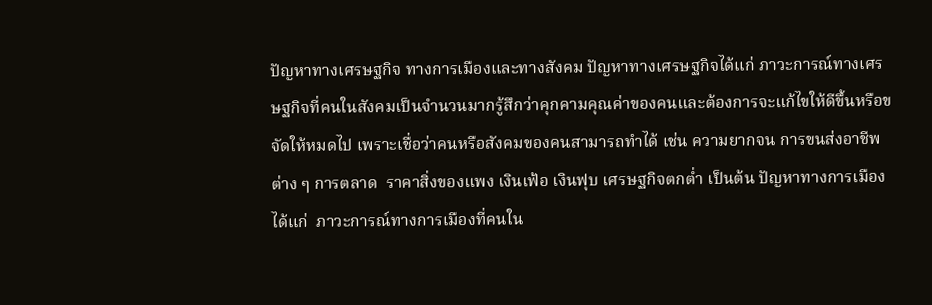ปัญหาทางเศรษฐกิจ ทางการเมืองและทางสังคม ปัญหาทางเศรษฐกิจได้แก่ ภาวะการณ์ทางเศรษฐกิจที่คนในสังคมเป็นจำนวนมากรู้สึกว่าคุกคามคุณค่าของคนและต้องการจะแก้ไขให้ดีขึ้นหรือขจัดให้หมดไป เพราะเชื่อว่าคนหรือสังคมของคนสามารถทำได้ เช่น ความยากจน การขนส่งอาชีพต่าง ๆ การตลาด  ราคาสิ่งของแพง เงินเฟ้อ เงินฟุบ เศรษฐกิจตกต่ำ เป็นต้น ปัญหาทางการเมืองได้แก่  ภาวะการณ์ทางการเมืองที่คนใน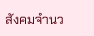สังคมจำนว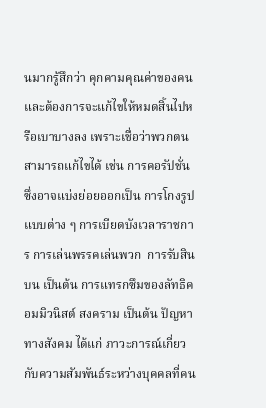นมากรู้สึกว่า คุกคามคุณค่าของคนและต้องการจะแก้ไขให้หมดสิ้นไปหรือเบาบางลง เพราะเชื่อว่าพวกตนสามารถแก้ไขได้ เช่น การคอรัปชั่น ซึ่งอาจแบ่งย่อยออกเป็น การโกงรูปแบบต่าง ๆ การเบียดบังเวลาราชการ การเล่นพรรคเล่นพวก  การรับสินบน เป็นต้น การแทรกซึมของลัทธิคอมมิวนิสต์ สงคราม เป็นต้น ปัญหาทางสังคม ได้แก่ ภาวะการณ์เกี่ยวกับความสัมพันธ์ระหว่างบุคคลที่คน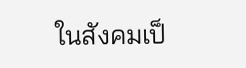ในสังคมเป็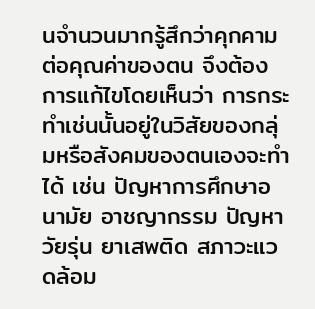นจำนวนมากรู้สึกว่าคุกคามต่อคุณค่าของตน จึงต้องการแก้ไขโดยเห็นว่า การกระทำเช่นนั้นอยู่ในวิสัยของกลุ่มหรือสังคมของตนเองจะทำได้ เช่น ปัญหาการศึกษาอนามัย อาชญากรรม ปัญหาวัยรุ่น ยาเสพติด สภาวะแวดล้อม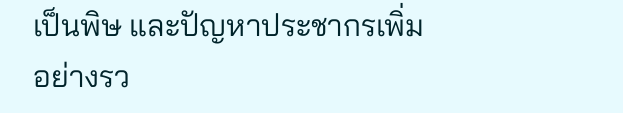เป็นพิษ และปัญหาประชากรเพิ่มอย่างรว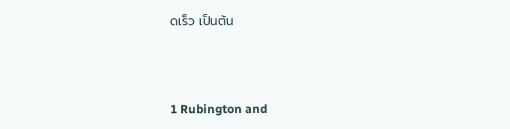ดเร็ว เป็นต้น



1 Rubington and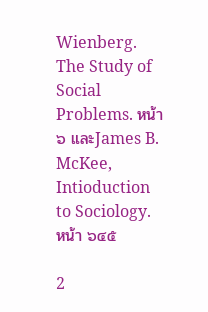Wienberg. The Study of Social Problems. หน้า ๖ และJames B. McKee, Intioduction to Sociology. หน้า ๖๔๕

2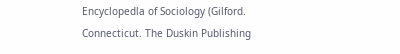Encyclopedla of Sociology (Gilford. Connecticut. The Duskin Publishing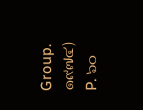Group. ๑๙๗๔) P. ๖๐